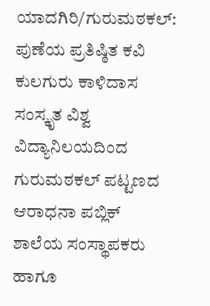ಯಾದಗಿರಿ/ಗುರುಮಠಕಲ್: ಪುಣೆಯ ಪ್ರತಿಷ್ಠಿತ ಕವಿ ಕುಲಗುರು ಕಾಳಿದಾಸ ಸಂಸ್ಕೃತ ವಿಶ್ವ ವಿದ್ಯಾನಿಲಯದಿಂದ ಗುರುಮಠಕಲ್ ಪಟ್ಟಣದ ಆರಾಧನಾ ಪಬ್ಲಿಕ್ ಶಾಲೆಯ ಸಂಸ್ಥಾಪಕರು ಹಾಗೂ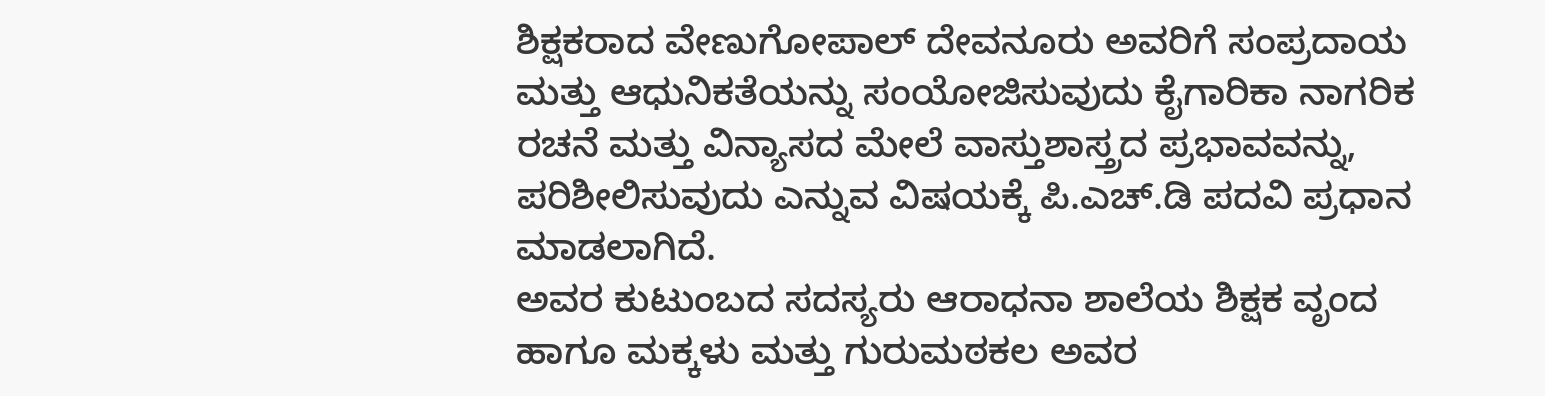ಶಿಕ್ಷಕರಾದ ವೇಣುಗೋಪಾಲ್ ದೇವನೂರು ಅವರಿಗೆ ಸಂಪ್ರದಾಯ ಮತ್ತು ಆಧುನಿಕತೆಯನ್ನು ಸಂಯೋಜಿಸುವುದು ಕೈಗಾರಿಕಾ ನಾಗರಿಕ ರಚನೆ ಮತ್ತು ವಿನ್ಯಾಸದ ಮೇಲೆ ವಾಸ್ತುಶಾಸ್ತ್ರದ ಪ್ರಭಾವವನ್ನು, ಪರಿಶೀಲಿಸುವುದು ಎನ್ನುವ ವಿಷಯಕ್ಕೆ ಪಿ.ಎಚ್.ಡಿ ಪದವಿ ಪ್ರಧಾನ ಮಾಡಲಾಗಿದೆ.
ಅವರ ಕುಟುಂಬದ ಸದಸ್ಯರು ಆರಾಧನಾ ಶಾಲೆಯ ಶಿಕ್ಷಕ ವೃಂದ ಹಾಗೂ ಮಕ್ಕಳು ಮತ್ತು ಗುರುಮಠಕಲ ಅವರ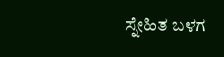ಸ್ನೇಹಿತ ಬಳಗ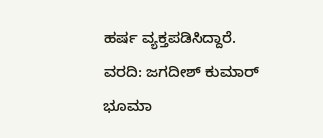ಹರ್ಷ ವ್ಯಕ್ತಪಡಿಸಿದ್ದಾರೆ.
ವರದಿ: ಜಗದೀಶ್ ಕುಮಾರ್ ಭೂಮಾ